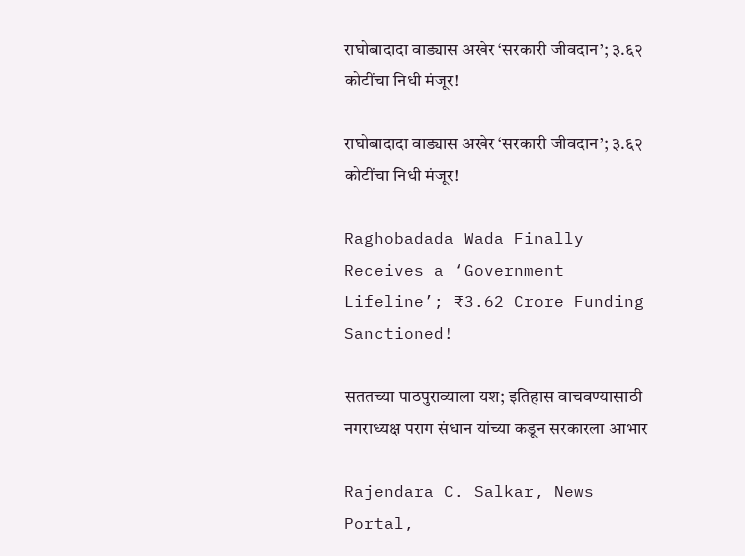राघोबादादा वाड्यास अखेर ‘सरकारी जीवदान’; ३.६२ कोटींचा निधी मंजूर!

राघोबादादा वाड्यास अखेर ‘सरकारी जीवदान’; ३.६२ कोटींचा निधी मंजूर!

Raghobadada Wada Finally Receives a ‘Government Lifeline’; ₹3.62 Crore Funding Sanctioned!

सततच्या पाठपुराव्याला यश; इतिहास वाचवण्यासाठी नगराध्यक्ष पराग संधान यांच्या कडून सरकारला आभार

Rajendara C. Salkar, News Portal,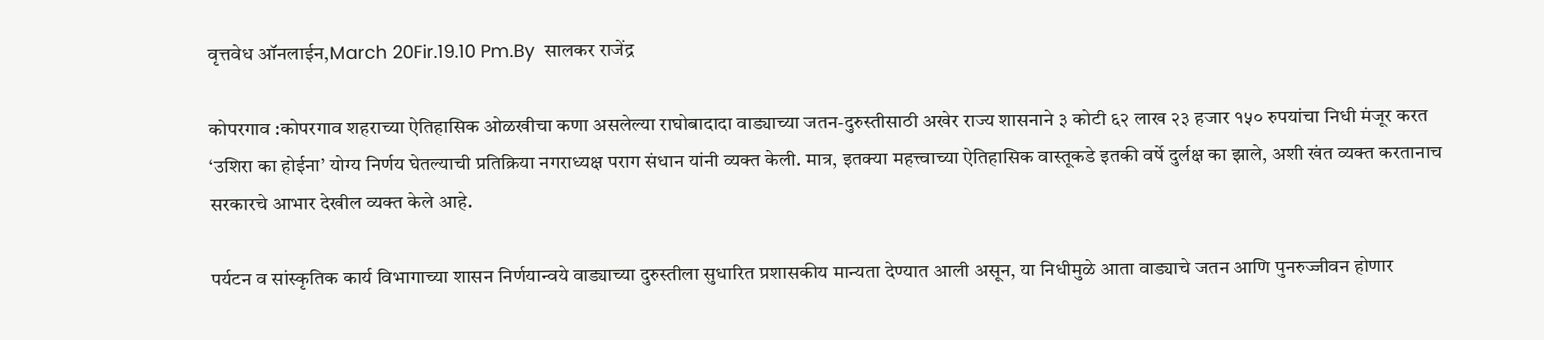वृत्तवेध ऑनलाईन,March 20Fir.19.10 Pm.By  सालकर राजेंद्र

कोपरगाव :कोपरगाव शहराच्या ऐतिहासिक ओळखीचा कणा असलेल्या राघोबादादा वाड्याच्या जतन-दुरुस्तीसाठी अखेर राज्य शासनाने ३ कोटी ६२ लाख २३ हजार १५० रुपयांचा निधी मंजूर करत ‘उशिरा का होईना’ योग्य निर्णय घेतल्याची प्रतिक्रिया नगराध्यक्ष पराग संधान यांनी व्यक्त केली. मात्र, इतक्या महत्त्वाच्या ऐतिहासिक वास्तूकडे इतकी वर्षे दुर्लक्ष का झाले, अशी खंत व्यक्त करतानाच  सरकारचे आभार देखील व्यक्त केले आहे.

पर्यटन व सांस्कृतिक कार्य विभागाच्या शासन निर्णयान्वये वाड्याच्या दुरुस्तीला सुधारित प्रशासकीय मान्यता देण्यात आली असून, या निधीमुळे आता वाड्याचे जतन आणि पुनरुज्जीवन होणार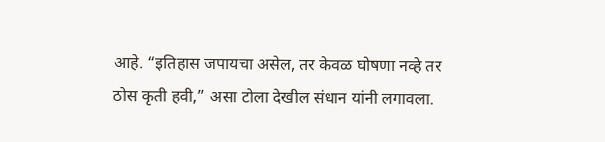आहे. “इतिहास जपायचा असेल, तर केवळ घोषणा नव्हे तर ठोस कृती हवी,” असा टोला देखील संधान यांनी लगावला.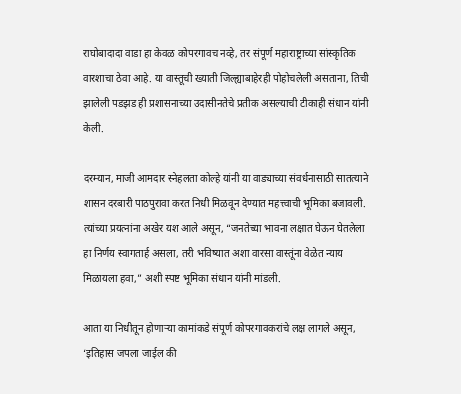राघोबादादा वाडा हा केवळ कोपरगावच नव्हे, तर संपूर्ण महाराष्ट्राच्या सांस्कृतिक वारशाचा ठेवा आहे. या वास्तूची ख्याती जिल्ह्याबाहेरही पोहोचलेली असताना, तिची झालेली पडझड ही प्रशासनाच्या उदासीनतेचे प्रतीक असल्याची टीकाही संधान यांनी केली.

दरम्यान, माजी आमदार स्नेहलता कोल्हे यांनी या वाड्याच्या संवर्धनासाठी सातत्याने शासन दरबारी पाठपुरावा करत निधी मिळवून देण्यात महत्त्वाची भूमिका बजावली. त्यांच्या प्रयत्नांना अखेर यश आले असून, “जनतेच्या भावना लक्षात घेऊन घेतलेला हा निर्णय स्वागतार्ह असला, तरी भविष्यात अशा वारसा वास्तूंना वेळेत न्याय मिळायला हवा,” अशी स्पष्ट भूमिका संधान यांनी मांडली.

आता या निधीतून होणाऱ्या कामांकडे संपूर्ण कोपरगावकरांचे लक्ष लागले असून, ‘इतिहास जपला जाईल की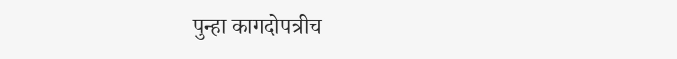पुन्हा कागदोपत्रीच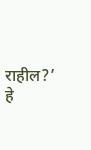राहील?’ हे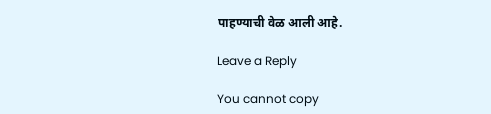पाहण्याची वेळ आली आहे.

Leave a Reply

You cannot copy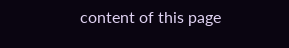content of this page